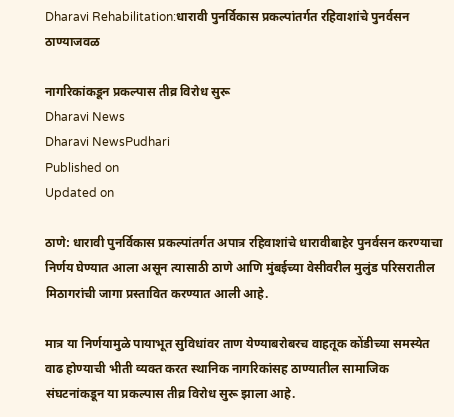Dharavi Rehabilitation:धारावी पुनर्विकास प्रकल्पांतर्गत रहिवाशांचे पुनर्वसन ठाण्याजवळ

नागरिकांकडून प्रकल्पास तीव्र विरोध सुरू
Dharavi News
Dharavi NewsPudhari
Published on
Updated on

ठाणे: धारावी पुनर्विकास प्रकल्पांतर्गत अपात्र रहिवाशांचे धारावीबाहेर पुनर्वसन करण्याचा निर्णय घेण्यात आला असून त्यासाठी ठाणे आणि मुंबईच्या वेसीवरील मुलुंड परिसरातील मिठागरांची जागा प्रस्तावित करण्यात आली आहे.

मात्र या निर्णयामुळे पायाभूत सुविधांवर ताण येण्याबरोबरच वाहतूक कोंडीच्या समस्येत वाढ होण्याची भीती व्यक्त करत स्थानिक नागरिकांसह ठाण्यातील सामाजिक संघटनांकडून या प्रकल्पास तीव्र विरोध सुरू झाला आहे.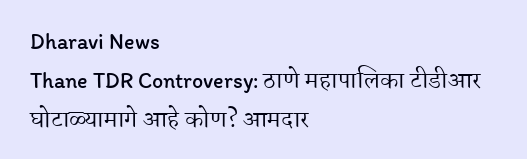Dharavi News
Thane TDR Controversy: ठाणे महापालिका टीडीआर घोटाळ्यामागे आहे कोण? आमदार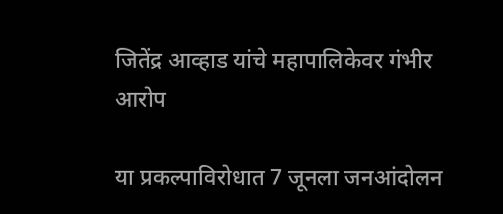जितेंद्र आव्हाड यांचे महापालिकेवर गंभीर आरोप

या प्रकल्पाविरोधात 7 जूनला जनआंदोलन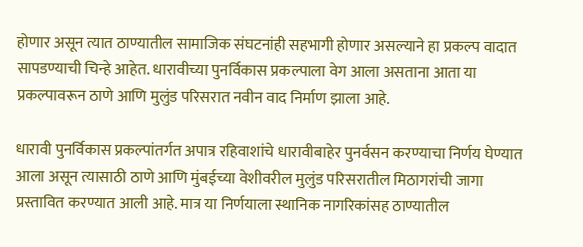होणार असून त्यात ठाण्यातील सामाजिक संघटनांही सहभागी होणार असल्याने हा प्रकल्प वादात सापडण्याची चिन्हे आहेत. धारावीच्या पुनर्विकास प्रकल्पाला वेग आला असताना आता या प्रकल्पावरून ठाणे आणि मुलुंड परिसरात नवीन वाद निर्माण झाला आहे.

धारावी पुनर्विकास प्रकल्पांतर्गत अपात्र रहिवाशांचे धारावीबाहेर पुनर्वसन करण्याचा निर्णय घेण्यात आला असून त्यासाठी ठाणे आणि मुंबईच्या वेशीवरील मुलुंड परिसरातील मिठागरांची जागा प्रस्तावित करण्यात आली आहे. मात्र या निर्णयाला स्थानिक नागरिकांसह ठाण्यातील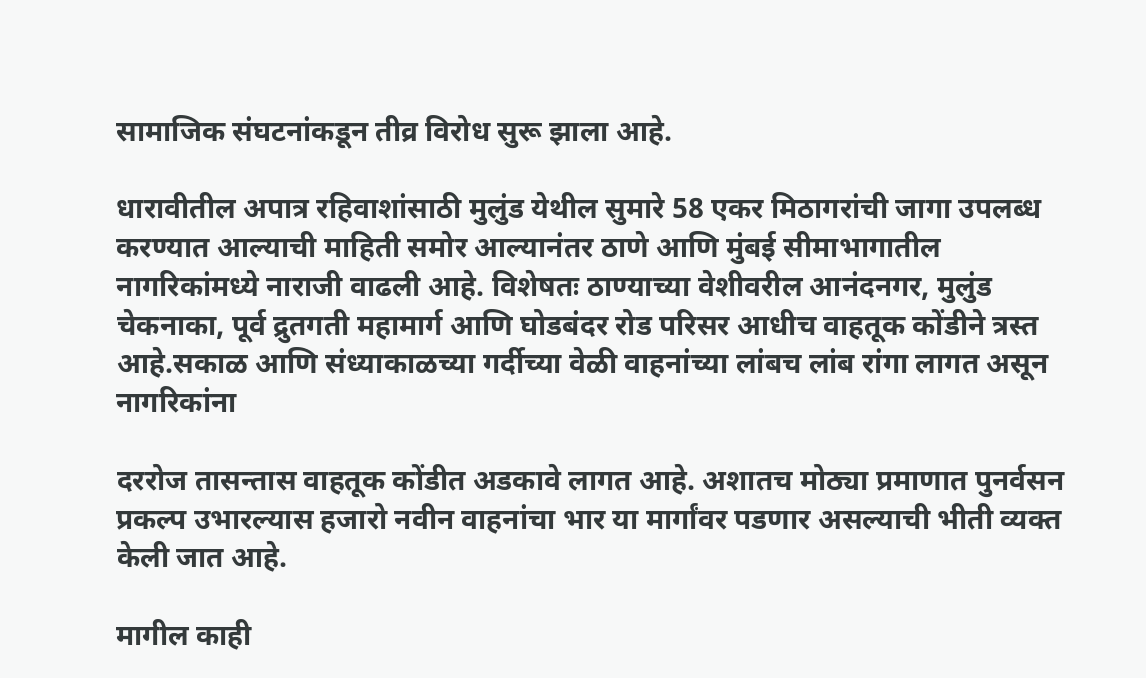सामाजिक संघटनांकडून तीव्र विरोध सुरू झाला आहे.

धारावीतील अपात्र रहिवाशांसाठी मुलुंड येथील सुमारे 58 एकर मिठागरांची जागा उपलब्ध करण्यात आल्याची माहिती समोर आल्यानंतर ठाणे आणि मुंबई सीमाभागातील नागरिकांमध्ये नाराजी वाढली आहे. विशेषतः ठाण्याच्या वेशीवरील आनंदनगर, मुलुंड चेकनाका, पूर्व द्रुतगती महामार्ग आणि घोडबंदर रोड परिसर आधीच वाहतूक कोंडीने त्रस्त आहे.सकाळ आणि संध्याकाळच्या गर्दीच्या वेळी वाहनांच्या लांबच लांब रांगा लागत असून नागरिकांना

दररोज तासन्तास वाहतूक कोंडीत अडकावे लागत आहे. अशातच मोठ्या प्रमाणात पुनर्वसन प्रकल्प उभारल्यास हजारो नवीन वाहनांचा भार या मार्गांवर पडणार असल्याची भीती व्यक्त केली जात आहे.

मागील काही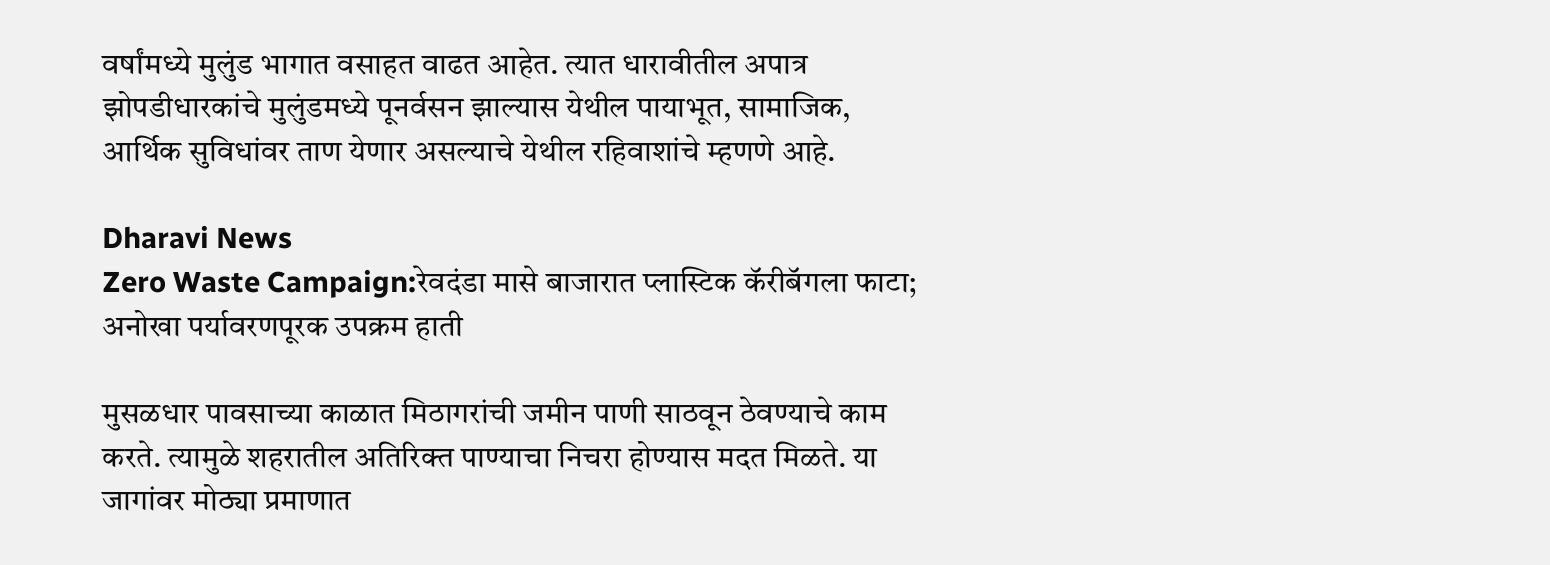वर्षांमध्ये मुलुंड भागात वसाहत वाढत आहेत. त्यात धारावीतील अपात्र झोपडीधारकांचे मुलुंडमध्ये पूनर्वसन झाल्यास येथील पायाभूत, सामाजिक, आर्थिक सुविधांवर ताण येणार असल्याचे येथील रहिवाशांचे म्हणणे आहे.

Dharavi News
Zero Waste Campaign:रेवदंडा मासे बाजारात प्लास्टिक कॅरीबॅगला फाटा; अनोखा पर्यावरणपूरक उपक्रम हाती

मुसळधार पावसाच्या काळात मिठागरांची जमीन पाणी साठवून ठेवण्याचे काम करते. त्यामुळे शहरातील अतिरिक्त पाण्याचा निचरा होण्यास मदत मिळते. या जागांवर मोठ्या प्रमाणात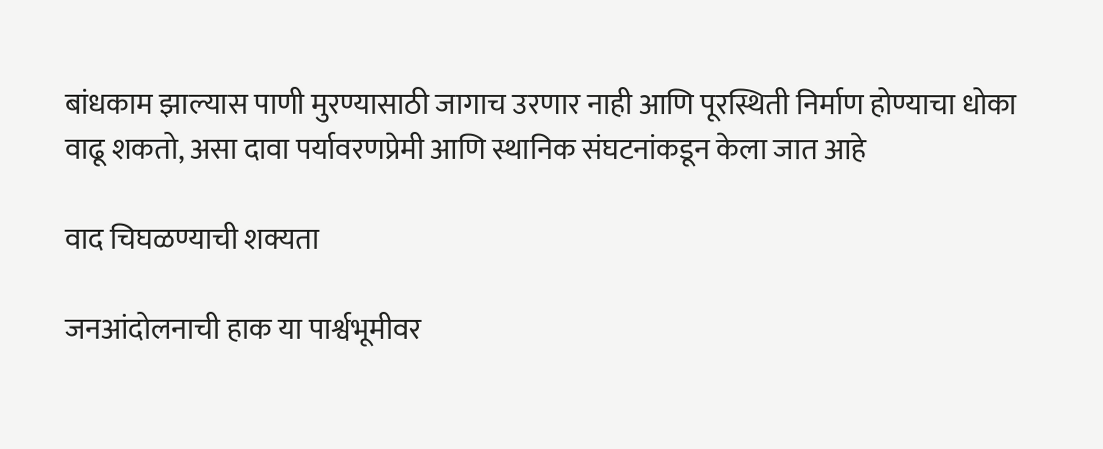बांधकाम झाल्यास पाणी मुरण्यासाठी जागाच उरणार नाही आणि पूरस्थिती निर्माण होण्याचा धोका वाढू शकतो, असा दावा पर्यावरणप्रेमी आणि स्थानिक संघटनांकडून केला जात आहे

वाद चिघळण्याची शक्यता

जनआंदोलनाची हाक या पार्श्वभूमीवर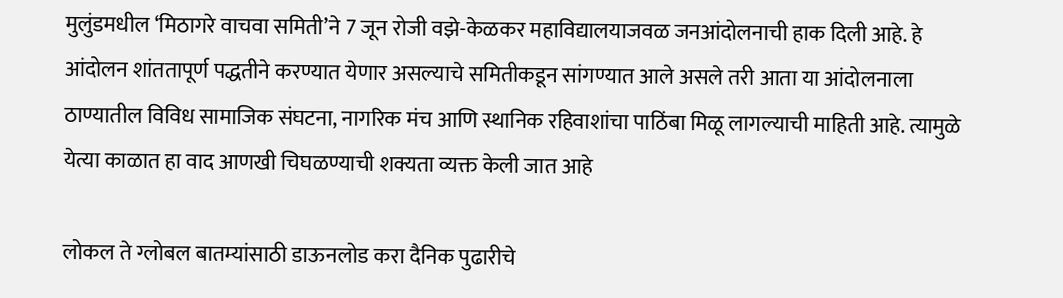मुलुंडमधील ‌‘मिठागरे वाचवा समिती‌’ने 7 जून रोजी वझे-केळकर महाविद्यालयाजवळ जनआंदोलनाची हाक दिली आहे. हे आंदोलन शांततापूर्ण पद्धतीने करण्यात येणार असल्याचे समितीकडून सांगण्यात आले असले तरी आता या आंदोलनाला ठाण्यातील विविध सामाजिक संघटना, नागरिक मंच आणि स्थानिक रहिवाशांचा पाठिंबा मिळू लागल्याची माहिती आहे. त्यामुळे येत्या काळात हा वाद आणखी चिघळण्याची शक्यता व्यक्त केली जात आहे

लोकल ते ग्लोबल बातम्यांसाठी डाऊनलोड करा दैनिक पुढारीचे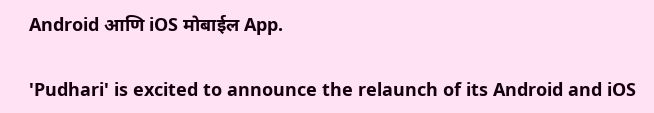Android आणि iOS मोबाईल App.

'Pudhari' is excited to announce the relaunch of its Android and iOS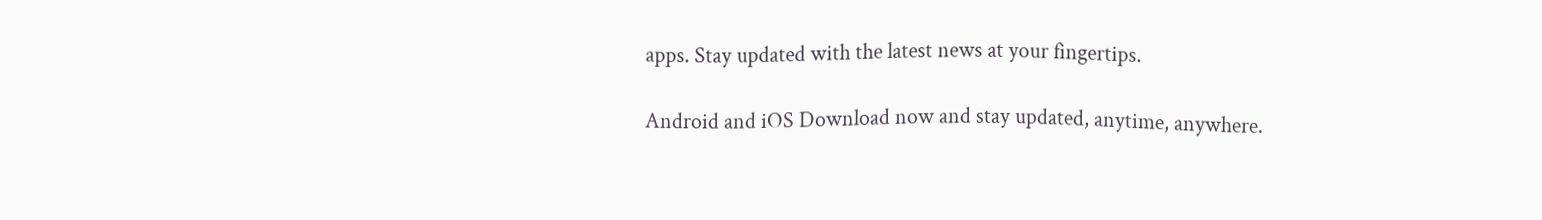apps. Stay updated with the latest news at your fingertips.

Android and iOS Download now and stay updated, anytime, anywhere.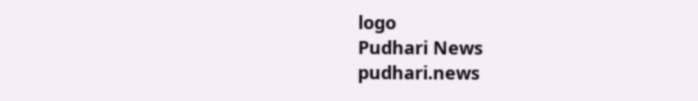logo
Pudhari News
pudhari.news